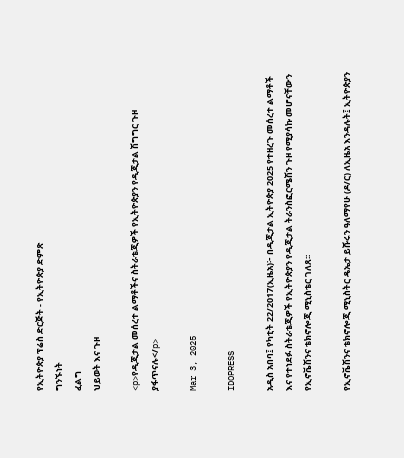የኢትዮጵያ ፕሬስ ድርጅት - የኢትዮጵያ ድምጽ
ግንኙነት
ፈልግ
ህይወት እና ጉዞ

<p>የዲጂታል መሰረተ ልማቶችና ስትራቴጂዎች የኢትዮጵያን የዲጂታል ሽግግር ጉዞ ያፋጥናሉ</p>

Mar 3, 2025

IDOPRESS

አዲስ አበባ፤ የካቲት 22/2017(ኢዜአ)፦ በዲጂታል ኢትዮጵያ 2025 የተዘረጉ መሰረተ ልማቶች እና የተነደፉ ስትራቴጂዎች የኢትዮጵያን የዲጂታል ትራንስፎርሜሽን ጉዞ የሚያሳኩ መሆናቸውን የኢኖቬሽንና ቴክኖሎጂ ሚኒስቴር ገለጸ፡፡

የኢኖቬሽንና ቴክኖሎጂ ሚኒስትር ዴኤታ ይሹሩን ዓለማየሁ (ዶ/ር) ለኢዜአ እንዳሉት፤ ኢትዮጵያን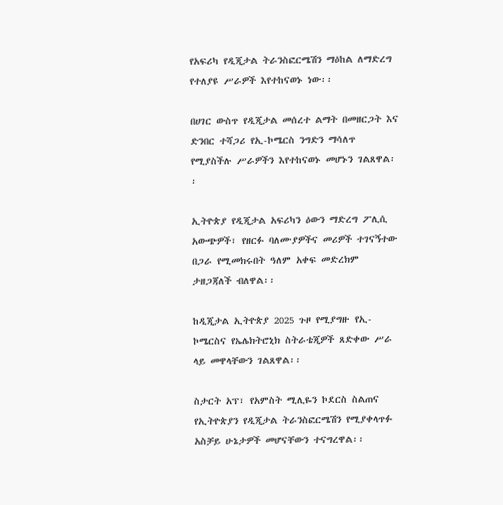የአፍሪካ የዲጂታል ትራንስፎርሜሽን ማዕከል ለማድረግ የተለያዩ ሥራዎች እየተከናወኑ ነው፡፡

በሀገር ውስጥ የዲጂታል መሰረተ ልማት በመዘርጋት እና ድንበር ተሻጋሪ የኢ-ኮሜርስ ንግድን ማሳለጥ የሚያስችሉ ሥራዎችን እየተከናወኑ መሆኑን ገልጸዋል፡፡

ኢትዮጵያ የዲጂታል አፍሪካን ዕውን ማድረግ ፖሊሲ አውጭዎች፣ የዘርፉ ባለሙያዎችና መሪዎች ተገናኝተው በጋራ የሚመክሩበት ዓለም አቀፍ መድረክም ታዘጋጃለች ብለዋል፡፡

ከዲጂታል ኢትዮጵያ 2025 ጉዞ የሚያግዙ የኢ-ኮሜርስና የኤሌክትሮኒክ ስትራቴጂዎች ጸድቀው ሥራ ላይ መዋላቸውን ገልጸዋል፡፡

ስታርት አፕ፣ የአምስት ሚሊዬን ኮደርስ ስልጠና የኢትዮጵያን የዲጂታል ትራንስፎርሜሽን የሚያቀላጥፉ አስቻይ ሁኔታዎች መሆናቸውን ተናግረዋል፡፡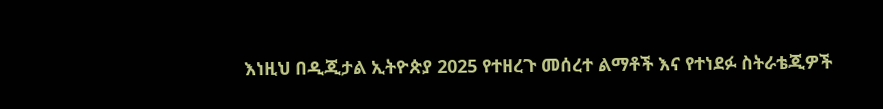እነዚህ በዲጂታል ኢትዮጵያ 2025 የተዘረጉ መሰረተ ልማቶች እና የተነደፉ ስትራቴጂዎች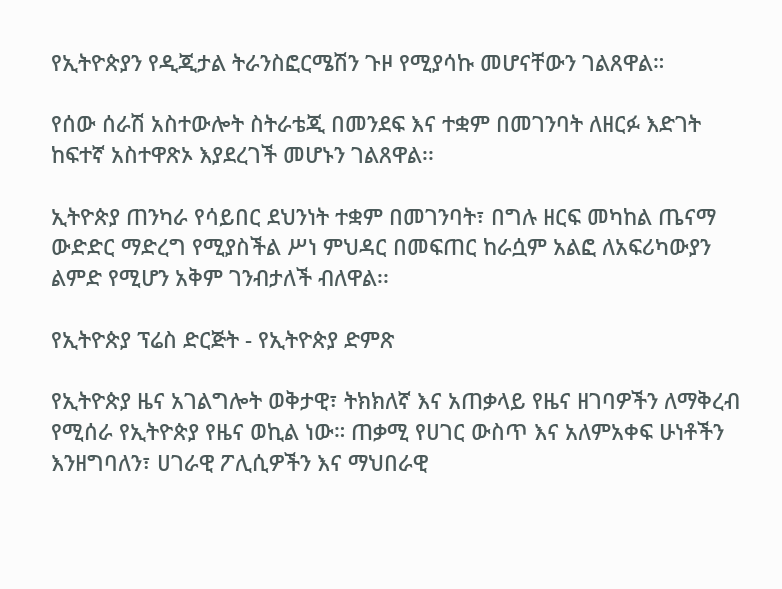የኢትዮጵያን የዲጂታል ትራንስፎርሜሽን ጉዞ የሚያሳኩ መሆናቸውን ገልጸዋል።

የሰው ሰራሽ አስተውሎት ስትራቴጂ በመንደፍ እና ተቋም በመገንባት ለዘርፉ እድገት ከፍተኛ አስተዋጽኦ እያደረገች መሆኑን ገልጸዋል፡፡

ኢትዮጵያ ጠንካራ የሳይበር ደህንነት ተቋም በመገንባት፣ በግሉ ዘርፍ መካከል ጤናማ ውድድር ማድረግ የሚያስችል ሥነ ምህዳር በመፍጠር ከራሷም አልፎ ለአፍሪካውያን ልምድ የሚሆን አቅም ገንብታለች ብለዋል፡፡

የኢትዮጵያ ፕሬስ ድርጅት - የኢትዮጵያ ድምጽ

የኢትዮጵያ ዜና አገልግሎት ወቅታዊ፣ ትክክለኛ እና አጠቃላይ የዜና ዘገባዎችን ለማቅረብ የሚሰራ የኢትዮጵያ የዜና ወኪል ነው። ጠቃሚ የሀገር ውስጥ እና አለምአቀፍ ሁነቶችን እንዘግባለን፣ ሀገራዊ ፖሊሲዎችን እና ማህበራዊ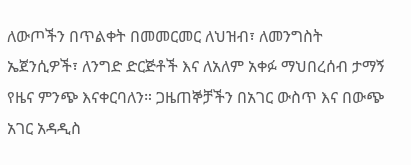ለውጦችን በጥልቀት በመመርመር ለህዝብ፣ ለመንግስት ኤጀንሲዎች፣ ለንግድ ድርጅቶች እና ለአለም አቀፉ ማህበረሰብ ታማኝ የዜና ምንጭ እናቀርባለን። ጋዜጠኞቻችን በአገር ውስጥ እና በውጭ አገር አዳዲስ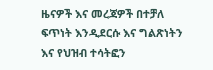ዜናዎች እና መረጃዎች በተቻለ ፍጥነት እንዲደርሱ እና ግልጽነትን እና የህዝብ ተሳትፎን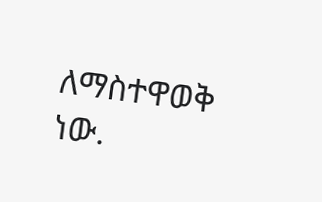ለማስተዋወቅ ነው.